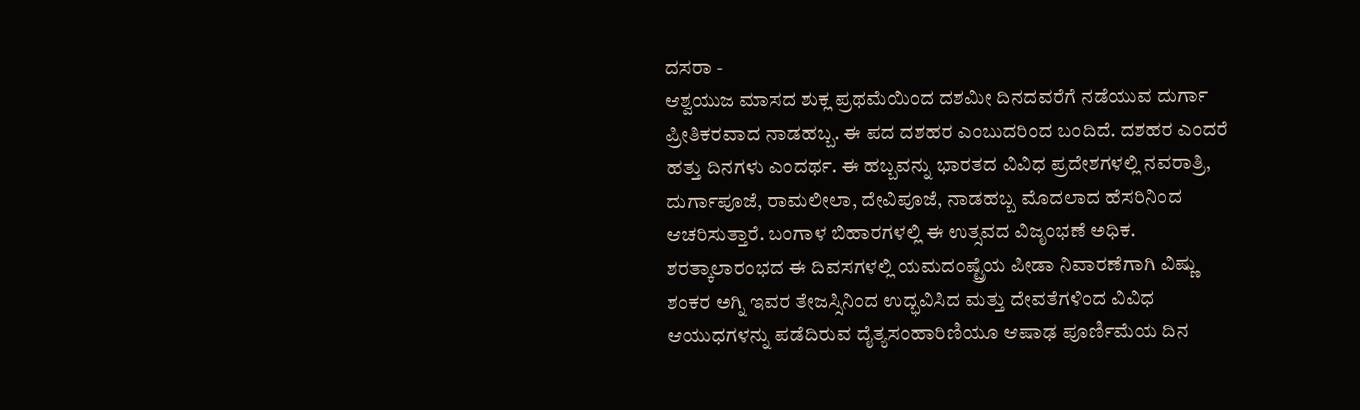ದಸರಾ -
ಆಶ್ವಯುಜ ಮಾಸದ ಶುಕ್ಲ ಪ್ರಥಮೆಯಿಂದ ದಶಮೀ ದಿನದವರೆಗೆ ನಡೆಯುವ ದುರ್ಗಾ ಪ್ರೀತಿಕರವಾದ ನಾಡಹಬ್ಬ. ಈ ಪದ ದಶಹರ ಎಂಬುದರಿಂದ ಬಂದಿದೆ. ದಶಹರ ಎಂದರೆ ಹತ್ತು ದಿನಗಳು ಎಂದರ್ಥ. ಈ ಹಬ್ಬವನ್ನು ಭಾರತದ ವಿವಿಧ ಪ್ರದೇಶಗಳಲ್ಲಿ ನವರಾತ್ರಿ, ದುರ್ಗಾಪೂಜೆ, ರಾಮಲೀಲಾ, ದೇವಿಪೂಜೆ, ನಾಡಹಬ್ಬ ಮೊದಲಾದ ಹೆಸರಿನಿಂದ ಆಚರಿಸುತ್ತಾರೆ. ಬಂಗಾಳ ಬಿಹಾರಗಳಲ್ಲಿ ಈ ಉತ್ಸವದ ವಿಜೃಂಭಣೆ ಅಧಿಕ. ಶರತ್ಕಾಲಾರಂಭದ ಈ ದಿವಸಗಳಲ್ಲಿ ಯಮದಂಷ್ಟ್ರೆಯ ಪೀಡಾ ನಿವಾರಣೆಗಾಗಿ ವಿಷ್ಣು ಶಂಕರ ಅಗ್ನಿ ಇವರ ತೇಜಸ್ಸಿನಿಂದ ಉದ್ಭವಿಸಿದ ಮತ್ತು ದೇವತೆಗಳಿಂದ ವಿವಿಧ ಆಯುಧಗಳನ್ನು ಪಡೆದಿರುವ ದೈತ್ಯಸಂಹಾರಿಣಿಯೂ ಆಷಾಢ ಪೂರ್ಣಿಮೆಯ ದಿನ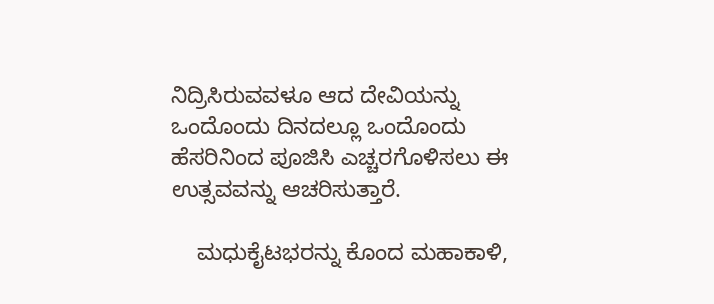ನಿದ್ರಿಸಿರುವವಳೂ ಆದ ದೇವಿಯನ್ನು ಒಂದೊಂದು ದಿನದಲ್ಲೂ ಒಂದೊಂದು ಹೆಸರಿನಿಂದ ಪೂಜಿಸಿ ಎಚ್ಚರಗೊಳಿಸಲು ಈ ಉತ್ಸವವನ್ನು ಆಚರಿಸುತ್ತಾರೆ.

    ಮಧುಕೈಟಭರನ್ನು ಕೊಂದ ಮಹಾಕಾಳಿ,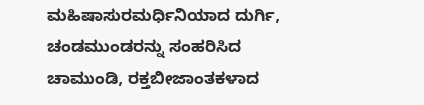ಮಹಿಷಾಸುರಮರ್ಧಿನಿಯಾದ ದುರ್ಗಿ, ಚಂಡಮುಂಡರನ್ನು ಸಂಹರಿಸಿದ ಚಾಮುಂಡಿ, ರಕ್ತಬೀಜಾಂತಕಳಾದ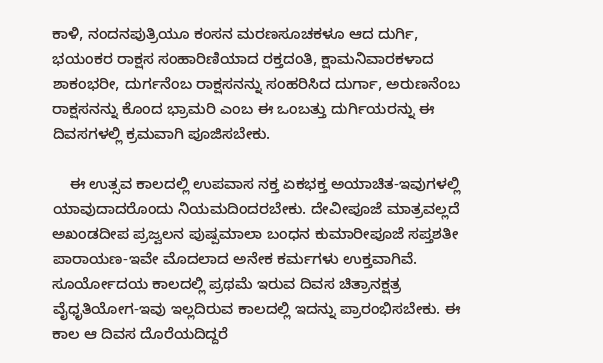ಕಾಳಿ, ನಂದನಪುತ್ರಿಯೂ ಕಂಸನ ಮರಣಸೂಚಕಳೂ ಆದ ದುರ್ಗಿ, ಭಯಂಕರ ರಾಕ್ಷಸ ಸಂಹಾರಿಣಿಯಾದ ರಕ್ತದಂತಿ, ಕ್ಷಾಮನಿವಾರಕಳಾದ ಶಾಕಂಭರೀ, ದುರ್ಗನೆಂಬ ರಾಕ್ಷಸನನ್ನು ಸಂಹರಿಸಿದ ದುರ್ಗಾ, ಅರುಣನೆಂಬ ರಾಕ್ಷಸನನ್ನು ಕೊಂದ ಭ್ರಾಮರಿ ಎಂಬ ಈ ಒಂಬತ್ತು ದುರ್ಗಿಯರನ್ನು ಈ ದಿವಸಗಳಲ್ಲಿ ಕ್ರಮವಾಗಿ ಪೂಜಿಸಬೇಕು.

    ಈ ಉತ್ಸವ ಕಾಲದಲ್ಲಿ ಉಪವಾಸ ನಕ್ತ ಏಕಭಕ್ತ ಅಯಾಚಿತ-ಇವುಗಳಲ್ಲಿ ಯಾವುದಾದರೊಂದು ನಿಯಮದಿಂದರಬೇಕು. ದೇವೀಪೂಜೆ ಮಾತ್ರವಲ್ಲದೆ ಅಖಂಡದೀಪ ಪ್ರಜ್ವಲನ ಪುಷ್ಪಮಾಲಾ ಬಂಧನ ಕುಮಾರೀಪೂಜೆ ಸಪ್ತಶತೀ ಪಾರಾಯಣ-ಇವೇ ಮೊದಲಾದ ಅನೇಕ ಕರ್ಮಗಳು ಉಕ್ತವಾಗಿವೆ. ಸೂರ್ಯೋದಯ ಕಾಲದಲ್ಲಿ ಪ್ರಥಮೆ ಇರುವ ದಿವಸ ಚಿತ್ರಾನಕ್ಷತ್ರ ವೈಧೃತಿಯೋಗ-ಇವು ಇಲ್ಲದಿರುವ ಕಾಲದಲ್ಲಿ ಇದನ್ನು ಪ್ರಾರಂಭಿಸಬೇಕು. ಈ ಕಾಲ ಆ ದಿವಸ ದೊರೆಯದಿದ್ದರೆ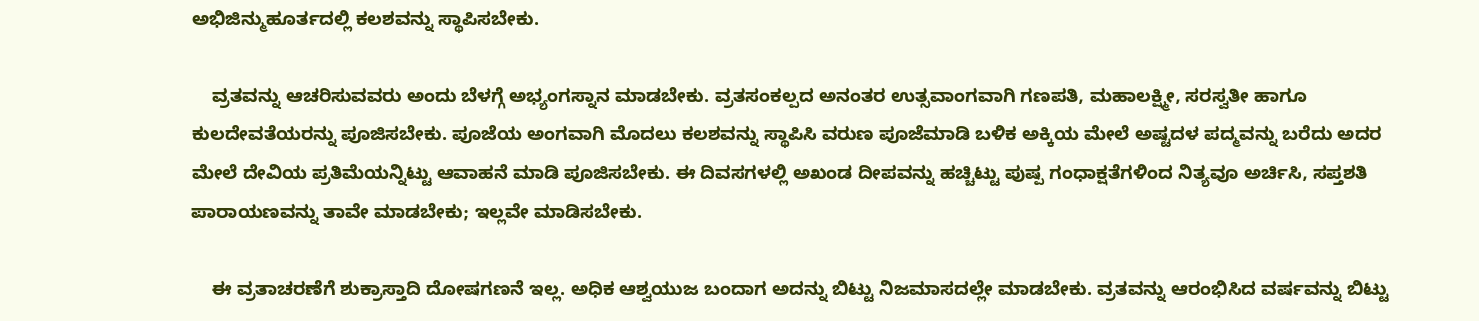ಅಭಿಜಿನ್ಮುಹೂರ್ತದಲ್ಲಿ ಕಲಶವನ್ನು ಸ್ಥಾಪಿಸಬೇಕು.

    ವ್ರತವನ್ನು ಆಚರಿಸುವವರು ಅಂದು ಬೆಳಗ್ಗೆ ಅಭ್ಯಂಗಸ್ನಾನ ಮಾಡಬೇಕು. ವ್ರತಸಂಕಲ್ಪದ ಅನಂತರ ಉತ್ಸವಾಂಗವಾಗಿ ಗಣಪತಿ, ಮಹಾಲಕ್ಷ್ಮೀ, ಸರಸ್ವತೀ ಹಾಗೂ ಕುಲದೇವತೆಯರನ್ನು ಪೂಜಿಸಬೇಕು. ಪೂಜೆಯ ಅಂಗವಾಗಿ ಮೊದಲು ಕಲಶವನ್ನು ಸ್ಥಾಪಿಸಿ ವರುಣ ಪೂಜೆಮಾಡಿ ಬಳಿಕ ಅಕ್ಕಿಯ ಮೇಲೆ ಅಷ್ಟದಳ ಪದ್ಮವನ್ನು ಬರೆದು ಅದರ ಮೇಲೆ ದೇವಿಯ ಪ್ರತಿಮೆಯನ್ನಿಟ್ಟು ಆವಾಹನೆ ಮಾಡಿ ಪೂಜಿಸಬೇಕು. ಈ ದಿವಸಗಳಲ್ಲಿ ಅಖಂಡ ದೀಪವನ್ನು ಹಚ್ಚಿಟ್ಟು ಪುಷ್ಪ ಗಂಧಾಕ್ಷತೆಗಳಿಂದ ನಿತ್ಯವೂ ಅರ್ಚಿಸಿ, ಸಪ್ತಶತಿ ಪಾರಾಯಣವನ್ನು ತಾವೇ ಮಾಡಬೇಕು; ಇಲ್ಲವೇ ಮಾಡಿಸಬೇಕು.

    ಈ ವ್ರತಾಚರಣೆಗೆ ಶುಕ್ರಾಸ್ತಾದಿ ದೋಷಗಣನೆ ಇಲ್ಲ. ಅಧಿಕ ಆಶ್ವಯುಜ ಬಂದಾಗ ಅದನ್ನು ಬಿಟ್ಟು ನಿಜಮಾಸದಲ್ಲೇ ಮಾಡಬೇಕು. ವ್ರತವನ್ನು ಆರಂಭಿಸಿದ ವರ್ಷವನ್ನು ಬಿಟ್ಟು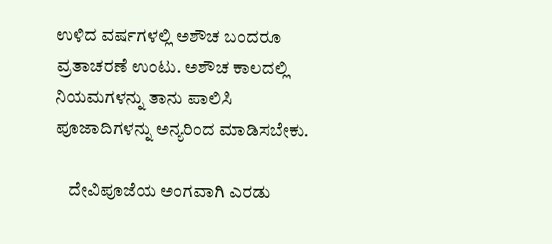ಉಳಿದ ವರ್ಷಗಳಲ್ಲಿ ಅಶೌಚ ಬಂದರೂ ವ್ರತಾಚರಣೆ ಉಂಟು. ಅಶೌಚ ಕಾಲದಲ್ಲಿ ನಿಯಮಗಳನ್ನು ತಾನು ಪಾಲಿಸಿ ಪೂಜಾದಿಗಳನ್ನು ಅನ್ಯರಿಂದ ಮಾಡಿಸಬೇಕು.

    ದೇವಿಪೂಜೆಯ ಅಂಗವಾಗಿ ಎರಡು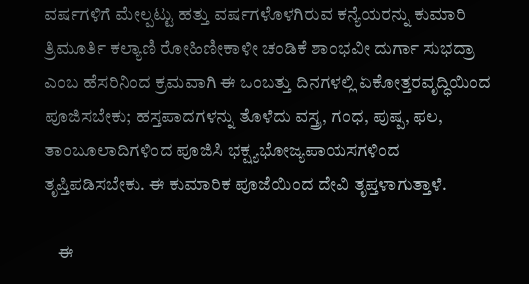ವರ್ಷಗಳಿಗೆ ಮೇಲ್ಪಟ್ಟು ಹತ್ತು ವರ್ಷಗಳೊಳಗಿರುವ ಕನ್ಯೆಯರನ್ನು ಕುಮಾರಿ ತ್ರಿಮೂರ್ತಿ ಕಲ್ಯಾಣಿ ರೋಹಿಣೀಕಾಳೀ ಚಂಡಿಕೆ ಶಾಂಭವೀ ದುರ್ಗಾ ಸುಭದ್ರಾ ಎಂಬ ಹೆಸರಿನಿಂದ ಕ್ರಮವಾಗಿ ಈ ಒಂಬತ್ತು ದಿನಗಳಲ್ಲಿ ಏಕೋತ್ತರವೃದ್ಧಿಯಿಂದ ಪೂಜಿಸಬೇಕು; ಹಸ್ತಪಾದಗಳನ್ನು ತೊಳೆದು ವಸ್ತ್ರ, ಗಂಧ, ಪುಷ್ಪ, ಫಲ, ತಾಂಬೂಲಾದಿಗಳಿಂದ ಪೂಜಿಸಿ ಭಕ್ಷ್ಯಭೋಜ್ಯಪಾಯಸಗಳಿಂದ ತೃಪ್ತಿಪಡಿಸಬೇಕು. ಈ ಕುಮಾರಿಕ ಪೂಜೆಯಿಂದ ದೇವಿ ತೃಪ್ತಳಾಗುತ್ತಾಳೆ.

    ಈ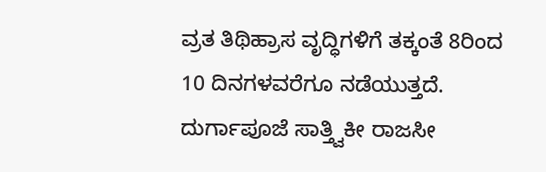ವ್ರತ ತಿಥಿಹ್ರಾಸ ವೃದ್ಧಿಗಳಿಗೆ ತಕ್ಕಂತೆ 8ರಿಂದ 10 ದಿನಗಳವರೆಗೂ ನಡೆಯುತ್ತದೆ. ದುರ್ಗಾಪೂಜೆ ಸಾತ್ತ್ವಿಕೀ ರಾಜಸೀ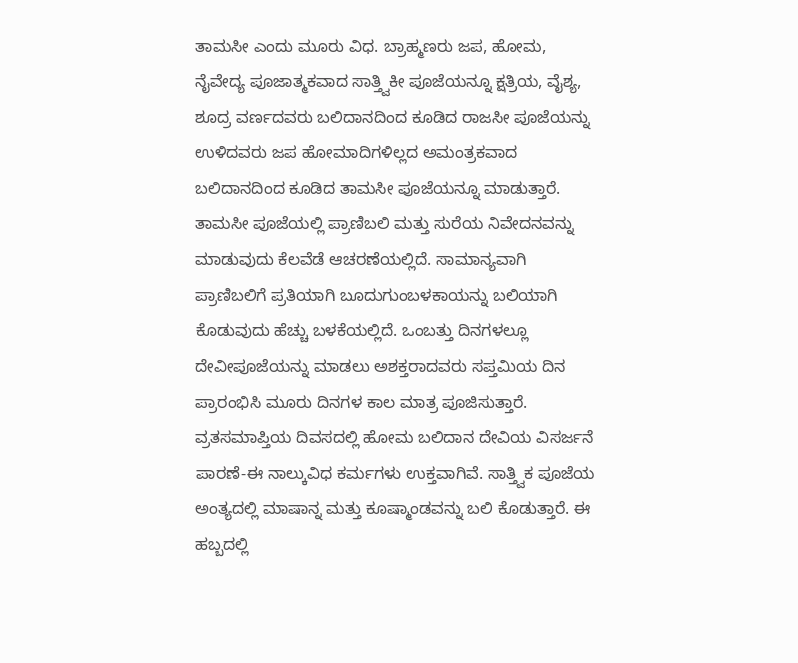ತಾಮಸೀ ಎಂದು ಮೂರು ವಿಧ. ಬ್ರಾಹ್ಮಣರು ಜಪ, ಹೋಮ, ನೈವೇದ್ಯ ಪೂಜಾತ್ಮಕವಾದ ಸಾತ್ತ್ವಿಕೀ ಪೂಜೆಯನ್ನೂ ಕ್ಷತ್ರಿಯ, ವೈಶ್ಯ, ಶೂದ್ರ ವರ್ಣದವರು ಬಲಿದಾನದಿಂದ ಕೂಡಿದ ರಾಜಸೀ ಪೂಜೆಯನ್ನು ಉಳಿದವರು ಜಪ ಹೋಮಾದಿಗಳಿಲ್ಲದ ಅಮಂತ್ರಕವಾದ ಬಲಿದಾನದಿಂದ ಕೂಡಿದ ತಾಮಸೀ ಪೂಜೆಯನ್ನೂ ಮಾಡುತ್ತಾರೆ. ತಾಮಸೀ ಪೂಜೆಯಲ್ಲಿ ಪ್ರಾಣಿಬಲಿ ಮತ್ತು ಸುರೆಯ ನಿವೇದನವನ್ನು ಮಾಡುವುದು ಕೆಲವೆಡೆ ಆಚರಣೆಯಲ್ಲಿದೆ. ಸಾಮಾನ್ಯವಾಗಿ ಪ್ರಾಣಿಬಲಿಗೆ ಪ್ರತಿಯಾಗಿ ಬೂದುಗುಂಬಳಕಾಯನ್ನು ಬಲಿಯಾಗಿ ಕೊಡುವುದು ಹೆಚ್ಚು ಬಳಕೆಯಲ್ಲಿದೆ. ಒಂಬತ್ತು ದಿನಗಳಲ್ಲೂ ದೇವೀಪೂಜೆಯನ್ನು ಮಾಡಲು ಅಶಕ್ತರಾದವರು ಸಪ್ತಮಿಯ ದಿನ ಪ್ರಾರಂಭಿಸಿ ಮೂರು ದಿನಗಳ ಕಾಲ ಮಾತ್ರ ಪೂಜಿಸುತ್ತಾರೆ. ವ್ರತಸಮಾಪ್ತಿಯ ದಿವಸದಲ್ಲಿ ಹೋಮ ಬಲಿದಾನ ದೇವಿಯ ವಿಸರ್ಜನೆ ಪಾರಣೆ-ಈ ನಾಲ್ಕುವಿಧ ಕರ್ಮಗಳು ಉಕ್ತವಾಗಿವೆ. ಸಾತ್ತ್ವಿಕ ಪೂಜೆಯ ಅಂತ್ಯದಲ್ಲಿ ಮಾಷಾನ್ನ ಮತ್ತು ಕೂಷ್ಮಾಂಡವನ್ನು ಬಲಿ ಕೊಡುತ್ತಾರೆ. ಈ ಹಬ್ಬದಲ್ಲಿ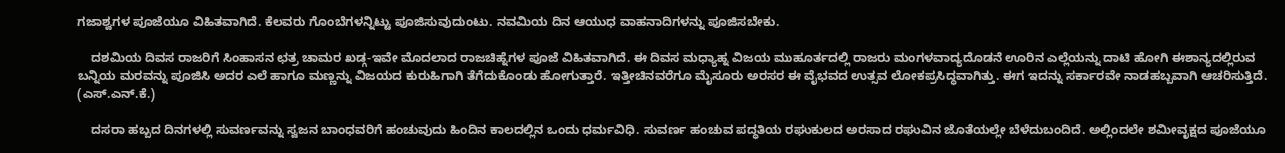ಗಜಾಶ್ವಗಳ ಪೂಜೆಯೂ ವಿಹಿತವಾಗಿದೆ. ಕೆಲವರು ಗೊಂಬೆಗಳನ್ನಿಟ್ಟು ಪೂಜಿಸುವುದುಂಟು. ನವಮಿಯ ದಿನ ಆಯುಧ ವಾಹನಾದಿಗಳನ್ನು ಪೂಜಿಸಬೇಕು.

    ದಶಮಿಯ ದಿವಸ ರಾಜರಿಗೆ ಸಿಂಹಾಸನ ಛತ್ರ ಚಾಮರ ಖಡ್ಗ-ಇವೇ ಮೊದಲಾದ ರಾಜಚಿಹ್ನೆಗಳ ಪೂಜೆ ವಿಹಿತವಾಗಿದೆ. ಈ ದಿವಸ ಮಧ್ಯಾಹ್ನ ವಿಜಯ ಮುಹೂರ್ತದಲ್ಲಿ ರಾಜರು ಮಂಗಳವಾದ್ಯದೊಡನೆ ಊರಿನ ಎಲ್ಲೆಯನ್ನು ದಾಟಿ ಹೋಗಿ ಈಶಾನ್ಯದಲ್ಲಿರುವ ಬನ್ನಿಯ ಮರವನ್ನು ಪೂಜಿಸಿ ಅದರ ಎಲೆ ಹಾಗೂ ಮಣ್ಣನ್ನು ವಿಜಯದ ಕುರುಹಿಗಾಗಿ ತೆಗೆದುಕೊಂಡು ಹೋಗುತ್ತಾರೆ. ಇತ್ತೀಚಿನವರೆಗೂ ಮೈಸೂರು ಅರಸರ ಈ ವೈಭವದ ಉತ್ಸವ ಲೋಕಪ್ರಸಿದ್ಧವಾಗಿತ್ತು. ಈಗ ಇದನ್ನು ಸರ್ಕಾರವೇ ನಾಡಹಬ್ಬವಾಗಿ ಆಚರಿಸುತ್ತಿದೆ.                                           (ಎಸ್.ಎನ್.ಕೆ.)

    ದಸರಾ ಹಬ್ಬದ ದಿನಗಳಲ್ಲಿ ಸುವರ್ಣವನ್ನು ಸ್ವಜನ ಬಾಂಧವರಿಗೆ ಹಂಚುವುದು ಹಿಂದಿನ ಕಾಲದಲ್ಲಿನ ಒಂದು ಧರ್ಮವಿಧಿ. ಸುವರ್ಣ ಹಂಚುವ ಪದ್ಧತಿಯ ರಘುಕುಲದ ಅರಸಾದ ರಘುವಿನ ಜೊತೆಯಲ್ಲೇ ಬೆಳೆದುಬಂದಿದೆ. ಅಲ್ಲಿಂದಲೇ ಶಮೀವೃಕ್ಷದ ಪೂಜೆಯೂ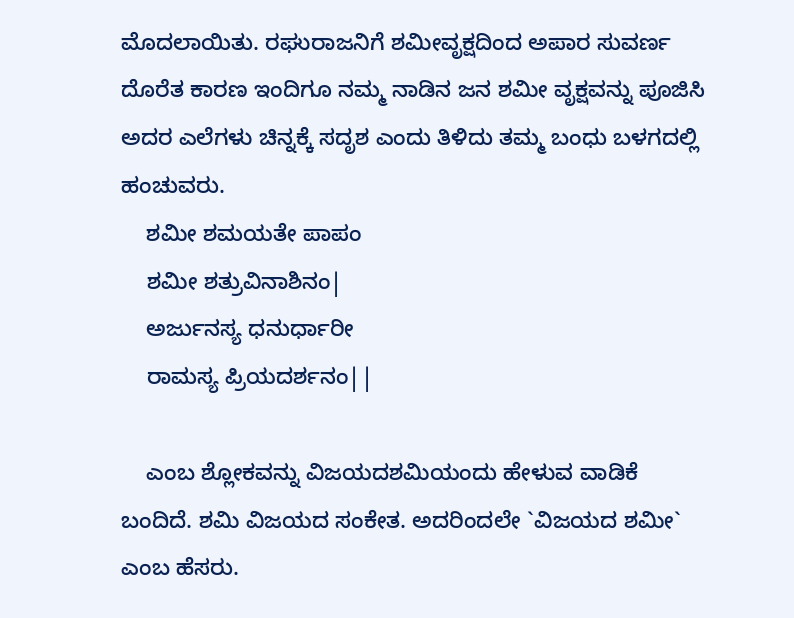ಮೊದಲಾಯಿತು. ರಘುರಾಜನಿಗೆ ಶಮೀವೃಕ್ಷದಿಂದ ಅಪಾರ ಸುವರ್ಣ ದೊರೆತ ಕಾರಣ ಇಂದಿಗೂ ನಮ್ಮ ನಾಡಿನ ಜನ ಶಮೀ ವೃಕ್ಷವನ್ನು ಪೂಜಿಸಿ ಅದರ ಎಲೆಗಳು ಚಿನ್ನಕ್ಕೆ ಸದೃಶ ಎಂದು ತಿಳಿದು ತಮ್ಮ ಬಂಧು ಬಳಗದಲ್ಲಿ ಹಂಚುವರು.
    ಶಮೀ ಶಮಯತೇ ಪಾಪಂ
    ಶಮೀ ಶತ್ರುವಿನಾಶಿನಂ|
    ಅರ್ಜುನಸ್ಯ ಧನುರ್ಧಾರೀ
    ರಾಮಸ್ಯ ಪ್ರಿಯದರ್ಶನಂ||

    ಎಂಬ ಶ್ಲೋಕವನ್ನು ವಿಜಯದಶಮಿಯಂದು ಹೇಳುವ ವಾಡಿಕೆ ಬಂದಿದೆ. ಶಮಿ ವಿಜಯದ ಸಂಕೇತ. ಅದರಿಂದಲೇ `ವಿಜಯದ ಶಮೀ` ಎಂಬ ಹೆಸರು.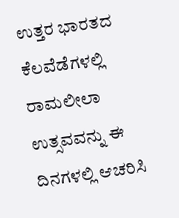ಉತ್ತರ ಭಾರತದ ಕೆಲವೆಡೆಗಳಲ್ಲಿ ರಾಮಲೀಲಾ ಉತ್ಸವವನ್ನು ಈ ದಿನಗಳಲ್ಲಿ ಆಚರಿಸಿ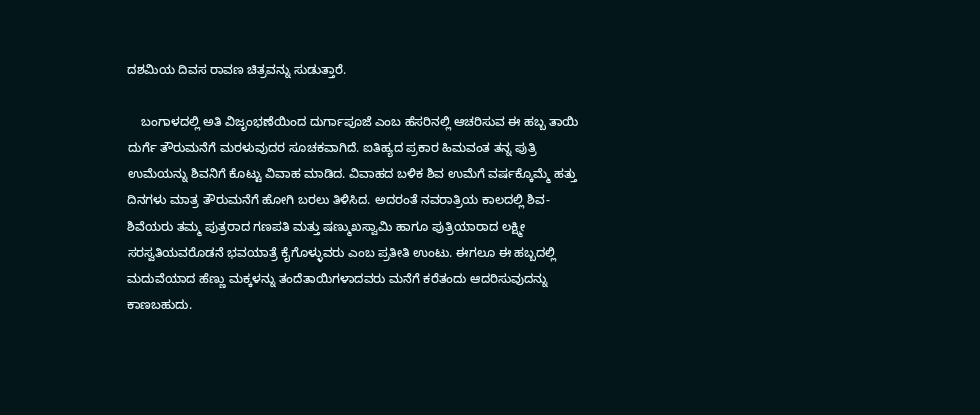ದಶಮಿಯ ದಿವಸ ರಾವಣ ಚಿತ್ರವನ್ನು ಸುಡುತ್ತಾರೆ.

    ಬಂಗಾಳದಲ್ಲಿ ಅತಿ ವಿಜೃಂಭಣೆಯಿಂದ ದುರ್ಗಾಪೂಜೆ ಎಂಬ ಹೆಸರಿನಲ್ಲಿ ಆಚರಿಸುವ ಈ ಹಬ್ಬ ತಾಯಿ ದುರ್ಗೆ ತೌರುಮನೆಗೆ ಮರಳುವುದರ ಸೂಚಕವಾಗಿದೆ. ಐತಿಹ್ಯದ ಪ್ರಕಾರ ಹಿಮವಂತ ತನ್ನ ಪುತ್ರಿ ಉಮೆಯನ್ನು ಶಿವನಿಗೆ ಕೊಟ್ಟು ವಿವಾಹ ಮಾಡಿದ. ವಿವಾಹದ ಬಳಿಕ ಶಿವ ಉಮೆಗೆ ವರ್ಷಕ್ಕೊಮ್ಮೆ ಹತ್ತು ದಿನಗಳು ಮಾತ್ರ ತೌರುಮನೆಗೆ ಹೋಗಿ ಬರಲು ತಿಳಿಸಿದ. ಅದರಂತೆ ನವರಾತ್ರಿಯ ಕಾಲದಲ್ಲಿ ಶಿವ-ಶಿವೆಯರು ತಮ್ಮ ಪುತ್ರರಾದ ಗಣಪತಿ ಮತ್ತು ಷಣ್ಮುಖಸ್ವಾಮಿ ಹಾಗೂ ಪುತ್ರಿಯಾರಾದ ಲಕ್ಷ್ಮೀ ಸರಸ್ವತಿಯವರೊಡನೆ ಭವಯಾತ್ರೆ ಕೈಗೊಳ್ಳುವರು ಎಂಬ ಪ್ರತೀತಿ ಉಂಟು. ಈಗಲೂ ಈ ಹಬ್ಬದಲ್ಲಿ ಮದುವೆಯಾದ ಹೆಣ್ಣು ಮಕ್ಕಳನ್ನು ತಂದೆತಾಯಿಗಳಾದವರು ಮನೆಗೆ ಕರೆತಂದು ಆದರಿಸುವುದನ್ನು ಕಾಣಬಹುದು.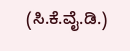(ಸಿ.ಕೆ.ವೈ.ಡಿ.)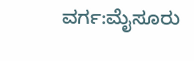ವರ್ಗ:ಮೈಸೂರು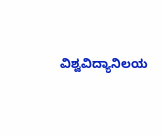ವಿಶ್ವವಿದ್ಯಾನಿಲಯ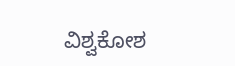ವಿಶ್ವಕೋಶ